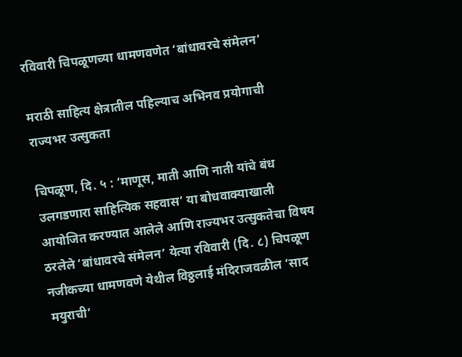रविवारी चिपळूणच्या धामणवणेत ‘बांधावरचे संमेलन’

मराठी साहित्य क्षेत्रातील पहिल्याच अभिनव प्रयोगाची राज्यभर उत्सुकता

चिपळूण, दि. ५ : ‘माणूस, माती आणि नाती यांचे बंध उलगडणारा साहित्यिक सहवास’ या बोधवाक्याखाली आयोजित करण्यात आलेले आणि राज्यभर उत्सुकतेचा विषय ठरलेले ‘बांधावरचे संमेलन’ येत्या रविवारी (दि. ८) चिपळूण नजीकच्या धामणवणे येथील विठ्ठलाई मंदिराजवळील ‘साद मयुराची’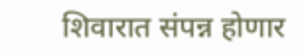शिवारात संपन्न होणार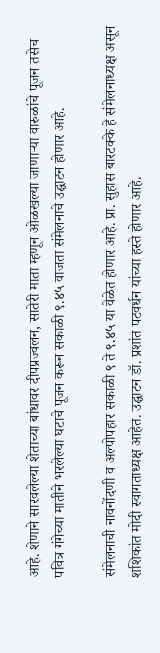आहे. शेणाने सारवलेल्या शेताच्या बांधावर दीपप्रज्वलन, सातेरी माता म्हणून ओळखल्या जाणाऱ्या वारुळांचे पूजन तसेच पवित्र गंगेच्या मातीने भरलेल्या घटाचे पूजन करून सकाळी ९.४५ वाजता संमेलनाचे उद्घाटन होणार आहे.

संमेलनाची नावनोंदणी व अल्पोपहार सकाळी ९ ते ९.४५ या वेळेत होणार आहे. प्रा. सुहास बारटक्के हे संमेलनाध्यक्ष असून शशिकांत मोदी स्वागताध्यक्ष आहेत. उद्घाटन डॉ. प्रशांत पटवर्धन यांच्या हस्ते होणार आहे.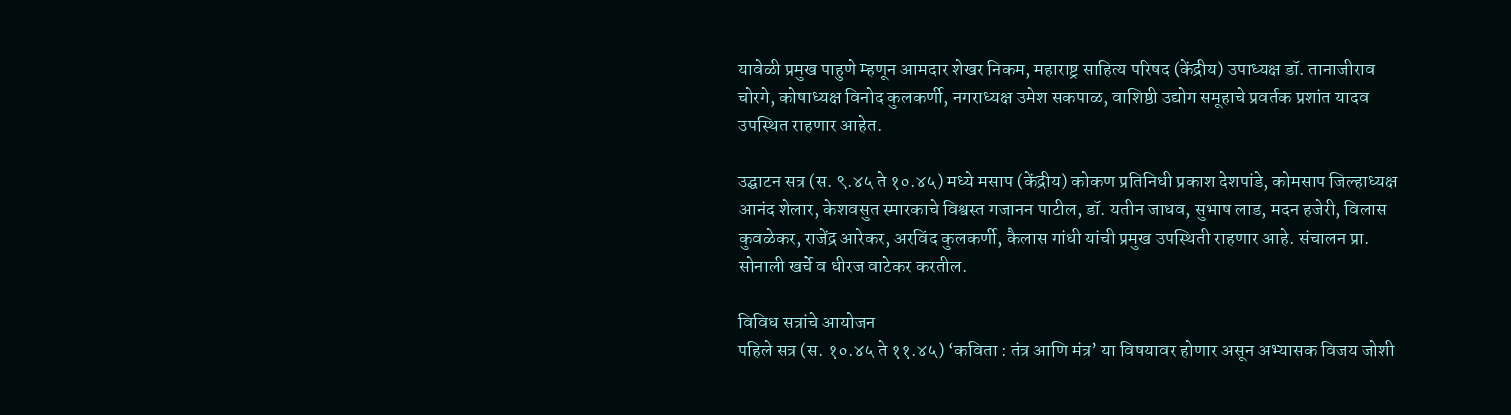यावेळी प्रमुख पाहुणे म्हणून आमदार शेखर निकम, महाराष्ट्र साहित्य परिषद (केंद्रीय) उपाध्यक्ष डॉ. तानाजीराव चोरगे, कोषाध्यक्ष विनोद कुलकर्णी, नगराध्यक्ष उमेश सकपाळ, वाशिष्ठी उद्योग समूहाचे प्रवर्तक प्रशांत यादव उपस्थित राहणार आहेत.

उद्घाटन सत्र (स. ९.४५ ते १०.४५) मध्ये मसाप (केंद्रीय) कोकण प्रतिनिधी प्रकाश देशपांडे, कोमसाप जिल्हाध्यक्ष आनंद शेलार, केशवसुत स्मारकाचे विश्वस्त गजानन पाटील, डॉ. यतीन जाधव, सुभाष लाड, मदन हजेरी, विलास कुवळेकर, राजेंद्र आरेकर, अरविंद कुलकर्णी, कैलास गांधी यांची प्रमुख उपस्थिती राहणार आहे. संचालन प्रा. सोनाली खर्चे व धीरज वाटेकर करतील.

विविध सत्रांचे आयोजन
पहिले सत्र (स. १०.४५ ते ११.४५) ‘कविता : तंत्र आणि मंत्र’ या विषयावर होणार असून अभ्यासक विजय जोशी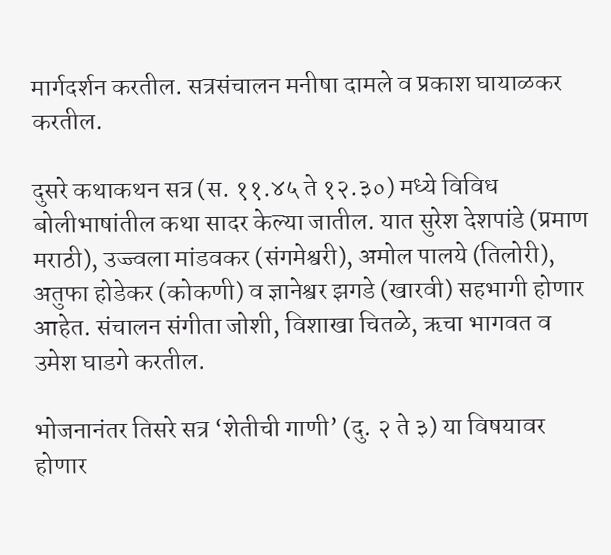मार्गदर्शन करतील. सत्रसंचालन मनीषा दामले व प्रकाश घायाळकर करतील.

दुसरे कथाकथन सत्र (स. ११.४५ ते १२.३०) मध्ये विविध बोलीभाषांतील कथा सादर केल्या जातील. यात सुरेश देशपांडे (प्रमाण मराठी), उज्ज्वला मांडवकर (संगमेश्वरी), अमोल पालये (तिलोरी), अतुफा होडेकर (कोकणी) व ज्ञानेश्वर झगडे (खारवी) सहभागी होणार आहेत. संचालन संगीता जोशी, विशाखा चितळे, ऋचा भागवत व उमेश घाडगे करतील.

भोजनानंतर तिसरे सत्र ‘शेतीची गाणी’ (दु. २ ते ३) या विषयावर होणार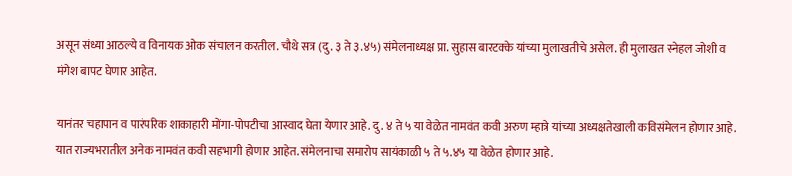असून संध्या आठल्ये व विनायक ओक संचालन करतील. चौथे सत्र (दु. ३ ते ३.४५) संमेलनाध्यक्ष प्रा. सुहास बारटक्के यांच्या मुलाखतीचे असेल. ही मुलाखत स्नेहल जोशी व मंगेश बापट घेणार आहेत.

यानंतर चहापान व पारंपरिक शाकाहारी मोंगा-पोपटीचा आस्वाद घेता येणार आहे. दु. ४ ते ५ या वेळेत नामवंत कवी अरुण म्हात्रे यांच्या अध्यक्षतेखाली कविसंमेलन होणार आहे. यात राज्यभरातील अनेक नामवंत कवी सहभागी होणार आहेत. संमेलनाचा समारोप सायंकाळी ५ ते ५.४५ या वेळेत होणार आहे.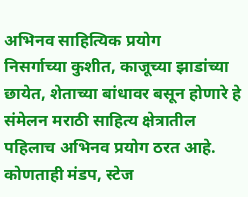अभिनव साहित्यिक प्रयोग
निसर्गाच्या कुशीत, काजूच्या झाडांच्या छायेत, शेताच्या बांधावर बसून होणारे हे संमेलन मराठी साहित्य क्षेत्रातील पहिलाच अभिनव प्रयोग ठरत आहे. कोणताही मंडप, स्टेज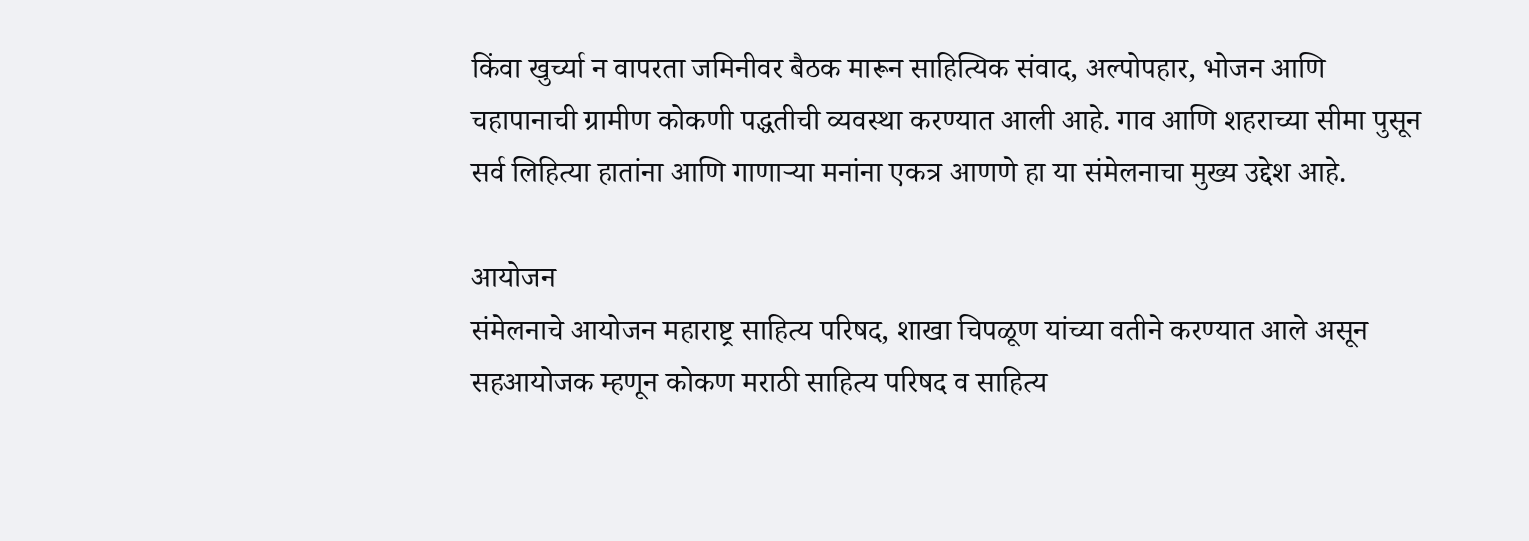किंवा खुर्च्या न वापरता जमिनीवर बैठक मारून साहित्यिक संवाद, अल्पोपहार, भोजन आणि चहापानाची ग्रामीण कोकणी पद्धतीची व्यवस्था करण्यात आली आहे. गाव आणि शहराच्या सीमा पुसून सर्व लिहित्या हातांना आणि गाणाऱ्या मनांना एकत्र आणणे हा या संमेलनाचा मुख्य उद्देश आहे.

आयोजन
संमेलनाचे आयोजन महाराष्ट्र साहित्य परिषद, शाखा चिपळूण यांच्या वतीने करण्यात आले असून सहआयोजक म्हणून कोकण मराठी साहित्य परिषद व साहित्य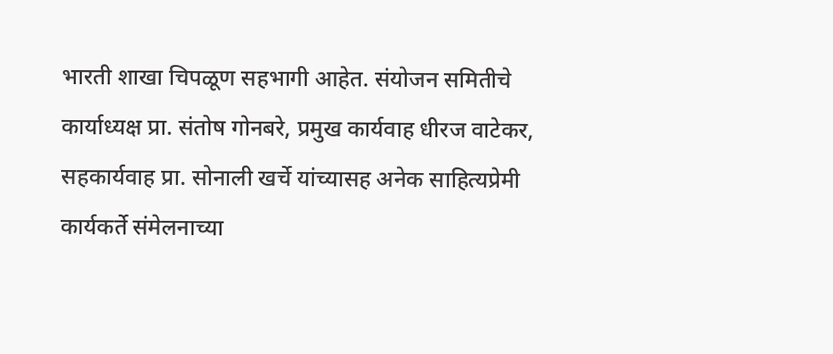भारती शाखा चिपळूण सहभागी आहेत. संयोजन समितीचे कार्याध्यक्ष प्रा. संतोष गोनबरे, प्रमुख कार्यवाह धीरज वाटेकर, सहकार्यवाह प्रा. सोनाली खर्चे यांच्यासह अनेक साहित्यप्रेमी कार्यकर्ते संमेलनाच्या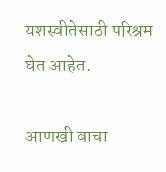यशस्वीतेसाठी परिश्रम घेत आहेत.

आणखी वाचा